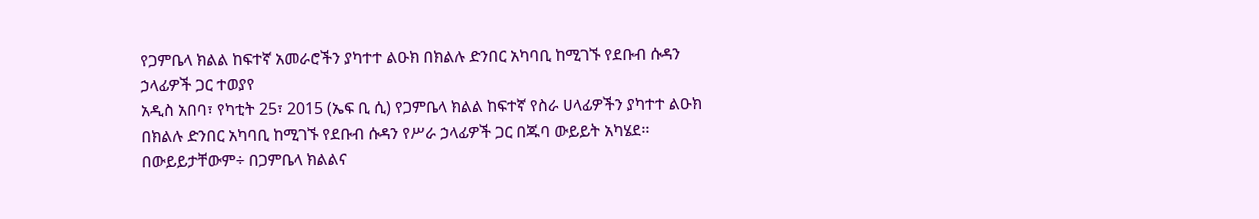የጋምቤላ ክልል ከፍተኛ አመራሮችን ያካተተ ልዑክ በክልሉ ድንበር አካባቢ ከሚገኙ የደቡብ ሱዳን ኃላፊዎች ጋር ተወያየ
አዲስ አበባ፣ የካቲት 25፣ 2015 (ኤፍ ቢ ሲ) የጋምቤላ ክልል ከፍተኛ የስራ ሀላፊዎችን ያካተተ ልዑክ በክልሉ ድንበር አካባቢ ከሚገኙ የደቡብ ሱዳን የሥራ ኃላፊዎች ጋር በጁባ ውይይት አካሄደ፡፡
በውይይታቸውም÷ በጋምቤላ ክልልና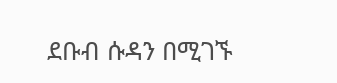ደቡብ ሱዳን በሚገኙ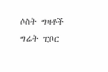ሶስት ግዛቶች ግሬት ፒቦር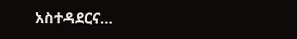አስተዳደርና…